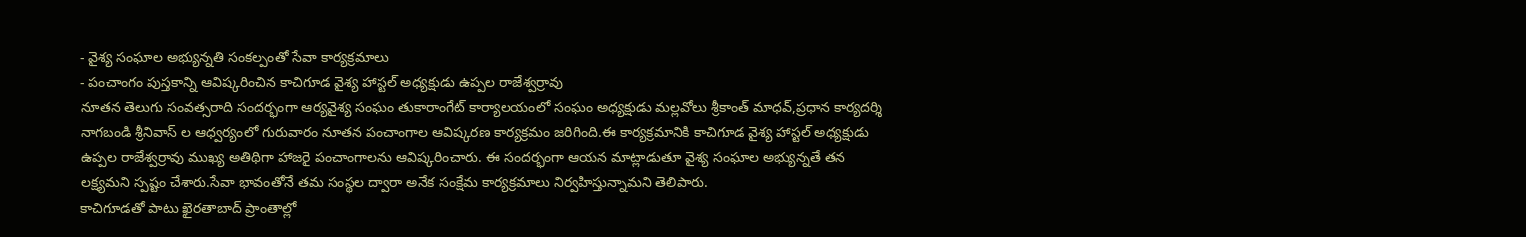- వైశ్య సంఘాల అభ్యున్నతి సంకల్పంతో సేవా కార్యక్రమాలు
- పంచాంగం పుస్తకాన్ని ఆవిష్కరించిన కాచిగూడ వైశ్య హాస్టల్ అధ్యక్షుడు ఉప్పల రాజేశ్వర్రావు
నూతన తెలుగు సంవత్సరాది సందర్భంగా ఆర్యవైశ్య సంఘం తుకారాంగేట్ కార్యాలయంలో సంఘం అధ్యక్షుడు మల్లవోలు శ్రీకాంత్ మాధవ్,ప్రధాన కార్యదర్శి నాగబండి శ్రీనివాస్ ల ఆధ్వర్యంలో గురువారం నూతన పంచాంగాల ఆవిష్కరణ కార్యక్రమం జరిగింది.ఈ కార్యక్రమానికి కాచిగూడ వైశ్య హాస్టల్ అధ్యక్షుడు ఉప్పల రాజేశ్వర్రావు ముఖ్య అతిథిగా హాజరై పంచాంగాలను ఆవిష్కరించారు. ఈ సందర్భంగా ఆయన మాట్లాడుతూ వైశ్య సంఘాల అభ్యున్నతే తన లక్ష్యమని స్పష్టం చేశారు.సేవా భావంతోనే తమ సంస్థల ద్వారా అనేక సంక్షేమ కార్యక్రమాలు నిర్వహిస్తున్నామని తెలిపారు.
కాచిగూడతో పాటు ఖైరతాబాద్ ప్రాంతాల్లో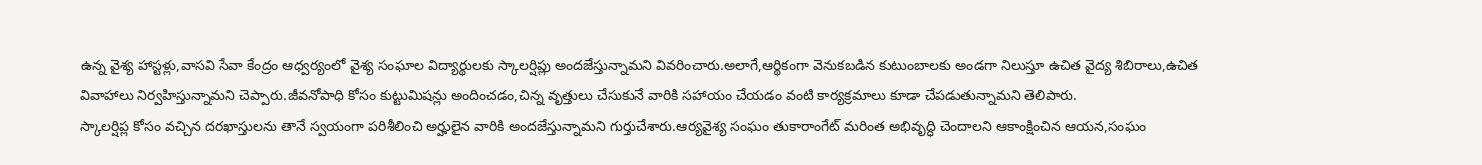ఉన్న వైశ్య హాస్టళ్లు,వాసవి సేవా కేంద్రం ఆధ్వర్యంలో వైశ్య సంఘాల విద్యార్థులకు స్కాలర్షిప్లు అందజేస్తున్నామని వివరించారు.అలాగే,ఆర్థికంగా వెనుకబడిన కుటుంబాలకు అండగా నిలుస్తూ ఉచిత వైద్య శిబిరాలు,ఉచిత వివాహాలు నిర్వహిస్తున్నామని చెప్పారు.జీవనోపాధి కోసం కుట్టుమిషన్లు అందించడం,చిన్న వృత్తులు చేసుకునే వారికి సహాయం చేయడం వంటి కార్యక్రమాలు కూడా చేపడుతున్నామని తెలిపారు.
స్కాలర్షిప్ల కోసం వచ్చిన దరఖాస్తులను తానే స్వయంగా పరిశీలించి అర్హులైన వారికి అందజేస్తున్నామని గుర్తుచేశారు.ఆర్యవైశ్య సంఘం తుకారాంగేట్ మరింత అభివృద్ధి చెందాలని ఆకాంక్షించిన ఆయన,సంఘం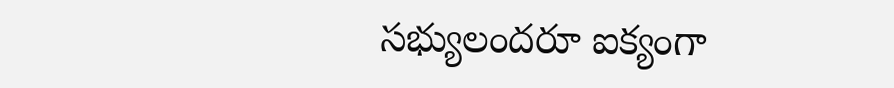సభ్యులందరూ ఐక్యంగా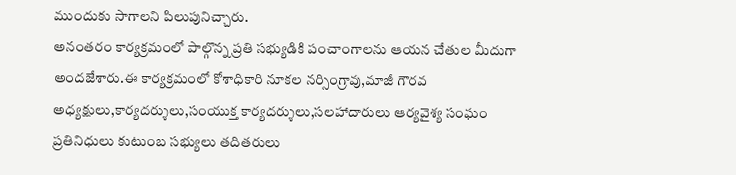ముందుకు సాగాలని పిలుపునిచ్చారు.
అనంతరం కార్యక్రమంలో పాల్గొన్న ప్రతి సభ్యుడికి పంచాంగాలను ఆయన చేతుల మీదుగా అందజేశారు.ఈ కార్యక్రమంలో కోశాధికారి నూకల నర్సింగ్రావు,మాజీ గౌరవ అధ్యక్షులు,కార్యదర్శులు,సంయుక్త కార్యదర్శులు,సలహాదారులు ఆర్యవైశ్య సంఘం ప్రతినిధులు కుటుంబ సభ్యులు తదితరులు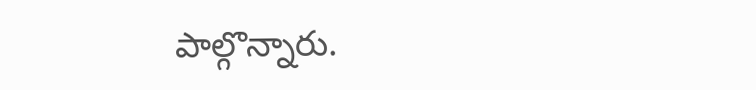పాల్గొన్నారు.